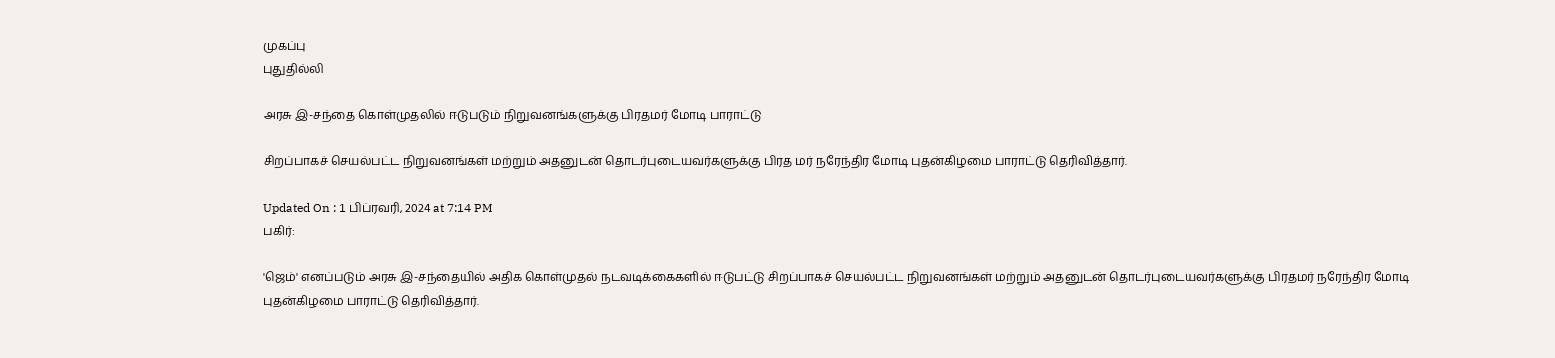முகப்பு
புதுதில்லி

அரசு இ-சந்தை கொள்முதலில் ஈடுபடும் நிறுவனங்களுக்கு பிரதமர் மோடி பாராட்டு

சிறப்பாகச் செயல்பட்ட நிறுவனங்கள் மற்றும் அதனுடன் தொடர்புடையவர்களுக்கு பிரத மர் நரேந்திர மோடி புதன்கிழமை பாராட்டு தெரிவித்தார்.

Updated On : 1 பிப்ரவரி, 2024 at 7:14 PM
பகிர்:

'ஜெம்' எனப்படும் அரசு இ-சந்தையில் அதிக கொள்முதல் நடவடிக்கைகளில் ஈடுபட்டு சிறப்பாகச் செயல்பட்ட நிறுவனங்கள் மற்றும் அதனுடன் தொடர்புடையவர்களுக்கு பிரதமர் நரேந்திர மோடி புதன்கிழமை பாராட்டு தெரிவித்தார்.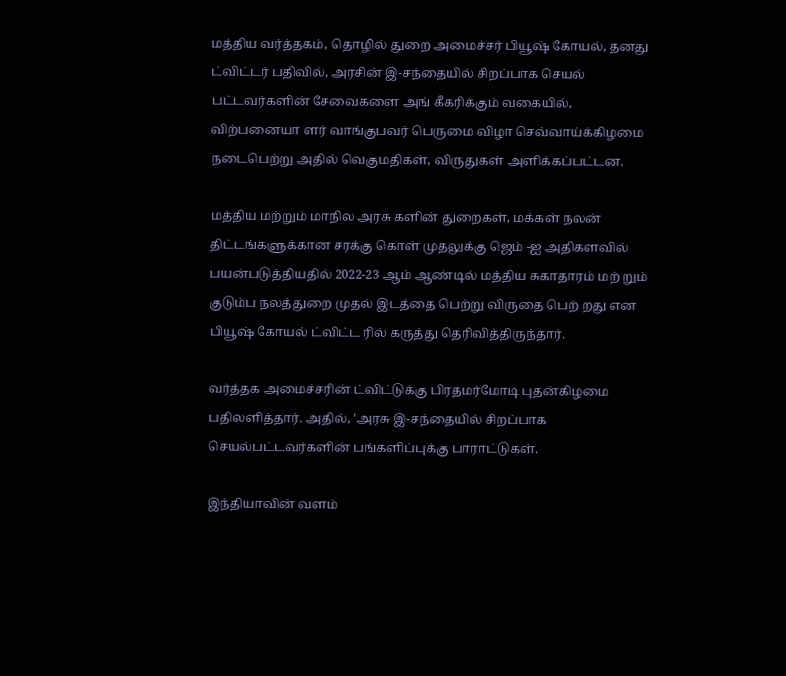மத்திய வர்த்தகம், தொழில் துறை அமைச்சர் பியூஷ் கோயல், தனது ட்விட்டர் பதிவில், அரசின் இ-சந்தையில் சிறப்பாக செயல் பட்டவர்களின் சேவைகளை அங் கீகரிக்கும் வகையில், விற்பனையா ளர் வாங்குபவர் பெருமை விழா செவ்வாய்க்கிழமை நடைபெற்று அதில் வெகுமதிகள், விருதுகள் அளிக்கப்பட்டன.

மத்திய மற்றும் மாநில அரசு களின் துறைகள், மக்கள் நலன் திட்டங்களுக்கான சரக்கு கொள் முதலுக்கு ஜெம் -ஐ அதிகளவில் பயன்படுத்தியதில் 2022-23 ஆம் ஆண்டில் மத்திய சுகாதாரம் மற் றும் குடும்ப நலத்துறை முதல் இடத்தை பெற்று விருதை பெற் றது என பியூஷ் கோயல் ட்விட்ட ரில் கருத்து தெரிவித்திருந்தார்.

வர்த்தக அமைச்சரின் ட்விட்டுக்கு பிரதமர்மோடி புதன்கிழமை பதிலளித்தார். அதில், 'அரசு இ-சந்தையில் சிறப்பாக செயல்பட்டவர்களின் பங்களிப்புக்கு பாராட்டுகள்.

இந்தியாவின் வளம்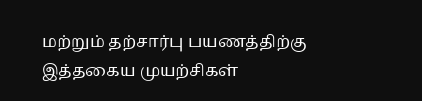மற்றும் தற்சார்பு பயணத்திற்கு இத்தகைய முயற்சிகள்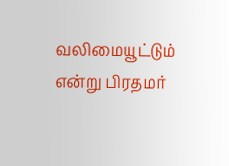வலிமையூட்டும் என்று பிரதமர்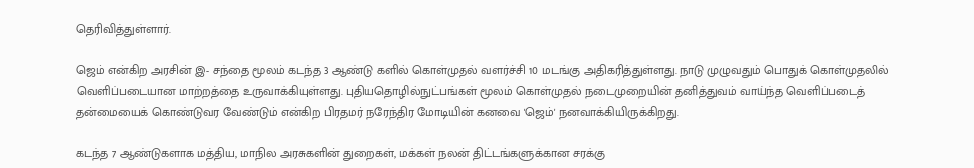தெரிவித்துள்ளார்.

ஜெம் என்கிற அரசின் இ- சந்தை மூலம் கடந்த 3 ஆண்டு களில் கொள்முதல் வளர்ச்சி 10 மடங்கு அதிகரித்துள்ளது. நாடு முழுவதும் பொதுக் கொள்முதலில் வெளிப்படையான மாற்றத்தை உருவாக்கியுள்ளது. புதியதொழில்நுட்பங்கள் மூலம் கொள்முதல் நடைமுறையின் தனித்துவம் வாய்ந்த வெளிப்படைத் தன்மையைக் கொண்டுவர வேண்டும் என்கிற பிரதமர் நரேந்திர மோடியின் கனவை 'ஜெம்' நனவாக்கியிருக்கிறது.

கடந்த 7 ஆண்டுகளாக மத்திய, மாநில அரசுகளின் துறைகள், மக்கள் நலன் திட்டங்களுக்கான சரக்கு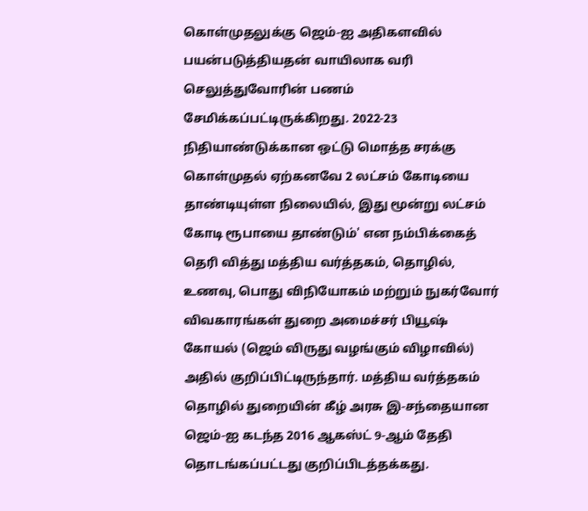கொள்முதலுக்கு ஜெம்-ஐ அதிகளவில் பயன்படுத்தியதன் வாயிலாக வரி செலுத்துவோரின் பணம் சேமிக்கப்பட்டிருக்கிறது. 2022-23 நிதியாண்டுக்கான ஒட்டு மொத்த சரக்கு கொள்முதல் ஏற்கனவே 2 லட்சம் கோடியை தாண்டியுள்ள நிலையில், இது மூன்று லட்சம் கோடி ரூபாயை தாண்டும்' என நம்பிக்கைத் தெரி வித்து மத்திய வர்த்தகம், தொழில், உணவு, பொது விநியோகம் மற்றும் நுகர்வோர் விவகாரங்கள் துறை அமைச்சர் பியூஷ் கோயல் (ஜெம் விருது வழங்கும் விழாவில்) அதில் குறிப்பிட்டிருந்தார். மத்திய வர்த்தகம் தொழில் துறையின் கீழ் அரசு இ-சந்தையான ஜெம்-ஐ கடந்த 2016 ஆகஸ்ட் 9-ஆம் தேதி தொடங்கப்பட்டது குறிப்பிடத்தக்கது.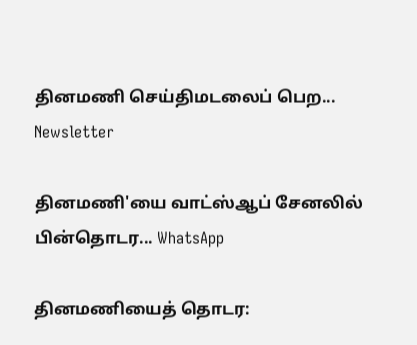தினமணி செய்திமடலைப் பெற... Newsletter

தினமணி'யை வாட்ஸ்ஆப் சேனலில் பின்தொடர... WhatsApp

தினமணியைத் தொடர: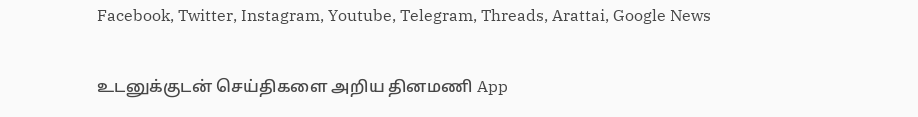Facebook, Twitter, Instagram, Youtube, Telegram, Threads, Arattai, Google News

உடனுக்குடன் செய்திகளை அறிய தினமணி App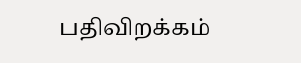பதிவிறக்கம்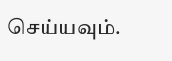செய்யவும்.